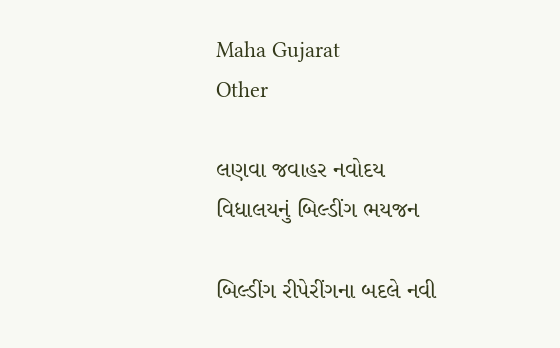Maha Gujarat
Other

લણવા જવાહર નવોદય વિધાલયનું બિલ્ડીંગ ભયજન

બિલ્ડીંગ રીપેરીંગના બદલે નવી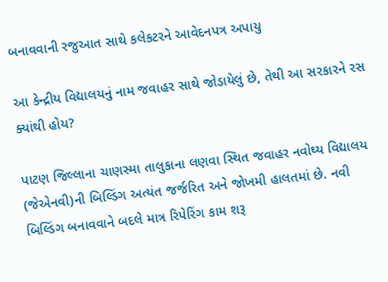બનાવવાની રજુઆત સાથે કલેકટરને આવેદનપત્ર અપાયુ

આ કેન્દ્રીય વિદ્યાલયનું નામ જવાહર સાથે જોડાયેલું છે, તેથી આ સરકારને રસ ક્યાંથી હોય?

પાટણ જિલ્લાના ચાણસ્મા તાલુકાના લણવા સ્થિત જવાહર નવોઘ્ય વિદ્યાલય (જેએનવી)ની બિલ્ડિંગ અત્યંત જર્જરિત અને જોખમી હાલતમાં છે. નવી બિલ્ડિંગ બનાવવાને બદલે માત્ર રિપેરિંગ કામ શરૂ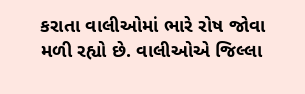કરાતા વાલીઓમાં ભારે રોષ જોવા મળી રહ્યો છે. વાલીઓએ જિલ્લા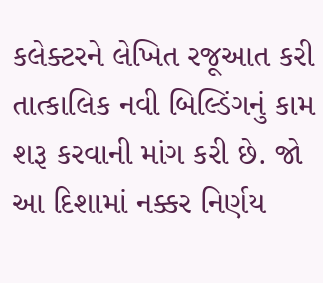કલેક્ટરને લેખિત રજૂઆત કરી તાત્કાલિક નવી બિલ્ડિંગનું કામ શરૂ કરવાની માંગ કરી છે. જો આ દિશામાં નક્કર નિર્ણય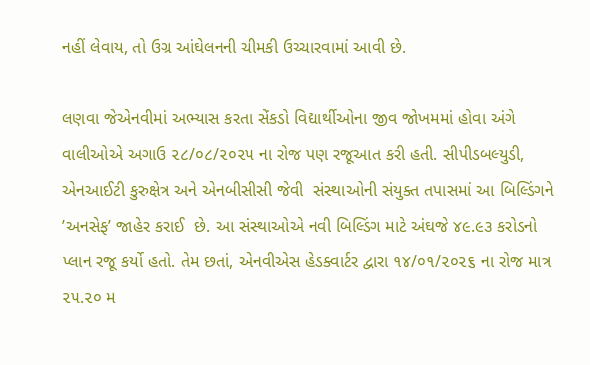નહીં લેવાય, તો ઉગ્ર આંઘેલનની ચીમકી ઉચ્ચારવામાં આવી છે.

લણવા જેએનવીમાં અભ્યાસ કરતા સેંકડો વિદ્યાર્થીઓના જીવ જોખમમાં હોવા અંગે વાલીઓએ અગાઉ ૨૮/૦૮/૨૦૨૫ ના રોજ પણ રજૂઆત કરી હતી. સીપીડબલ્યુડી, એનઆઈટી કુરુક્ષેત્ર અને એનબીસીસી જેવી  સંસ્થાઓની સંયુક્ત તપાસમાં આ બિલ્ડિંગને ’અનસેફ’ જાહેર કરાઈ  છે. આ સંસ્થાઓએ નવી બિલ્ડિંગ માટે અંઘજે ૪૯.૯૩ કરોડનો પ્લાન રજૂ કર્યો હતો. તેમ છતાં, એનવીએસ હેડક્વાર્ટર દ્વારા ૧૪/૦૧/૨૦૨૬ ના રોજ માત્ર ૨૫.૨૦ મ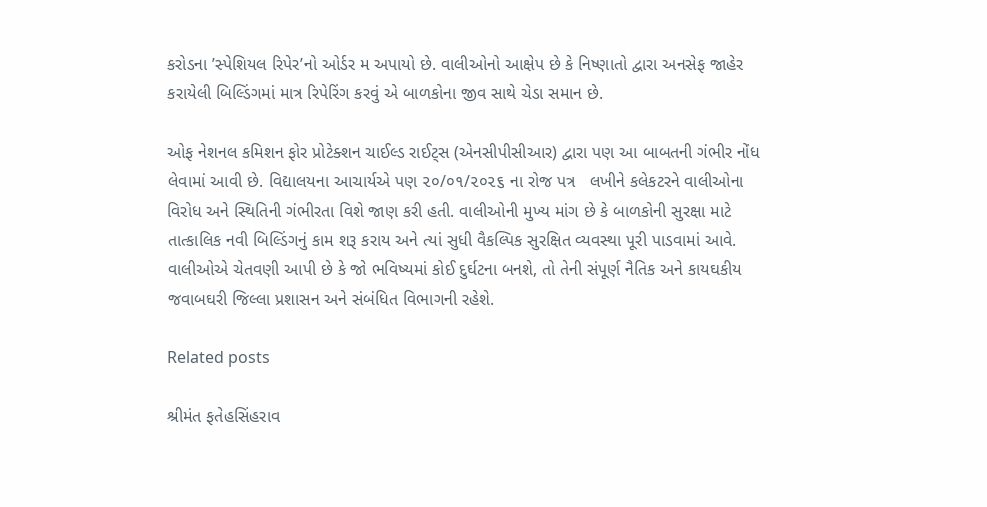કરોડના ’સ્પેશિયલ રિપેર’નો ઓર્ડર મ અપાયો છે. વાલીઓનો આક્ષેપ છે કે નિષ્ણાતો દ્વારા અનસેફ જાહેર કરાયેલી બિલ્ડિંગમાં માત્ર રિપેરિંગ કરવું એ બાળકોના જીવ સાથે ચેડા સમાન છે.

ઓફ નેશનલ કમિશન ફોર પ્રોટેક્શન ચાઈલ્ડ રાઈટ્સ (એનસીપીસીઆર) દ્વારા પણ આ બાબતની ગંભીર નોંધ લેવામાં આવી છે. વિદ્યાલયના આચાર્યએ પણ ૨૦/૦૧/૨૦૨૬ ના રોજ પત્ર   લખીને કલેકટરને વાલીઓના વિરોધ અને સ્થિતિની ગંભીરતા વિશે જાણ કરી હતી. વાલીઓની મુખ્ય માંગ છે કે બાળકોની સુરક્ષા માટે તાત્કાલિક નવી બિલ્ડિંગનું કામ શરૂ કરાય અને ત્યાં સુધી વૈકલ્પિક સુરક્ષિત વ્યવસ્થા પૂરી પાડવામાં આવે. વાલીઓએ ચેતવણી આપી છે કે જો ભવિષ્યમાં કોઈ દુર્ઘટના બનશે, તો તેની સંપૂર્ણ નૈતિક અને કાયઘકીય જવાબઘરી જિલ્લા પ્રશાસન અને સંબંધિત વિભાગની રહેશે.

Related posts

શ્રીમંત ફતેહસિંહરાવ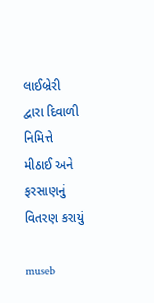લાઈબ્રેરી દ્વારા દિવાળી નિમિત્તે મીઠાઈ અને ફરસાણનું વિતરણ કરાયું

museb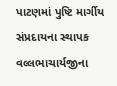પાટણમાં પુષ્ટિ માર્ગીય સંપ્રદાયના સ્થાપક વલ્લભાચાર્યજીના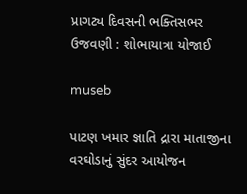પ્રાગટ્ય દિવસની ભક્તિસભર ઉજવણી : શોભાયાત્રા યોજાઈ

museb

પાટણ ખમાર જ્ઞાતિ દ્રારા માતાજીના વરઘોડાનું સુંદર આયોજન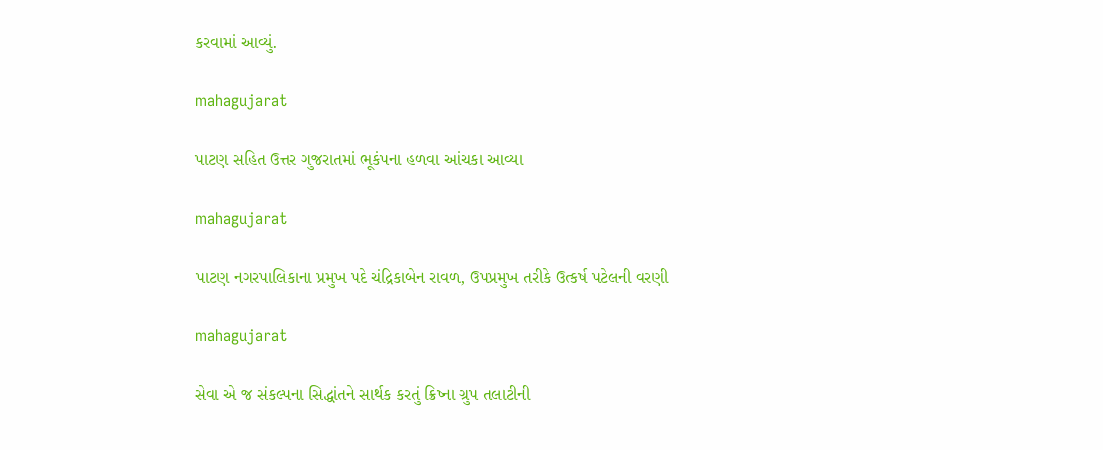કરવામાં આવ્યું.

mahagujarat

પાટણ સહિત ઉત્તર ગુજરાતમાં ભૂકંપના હળવા આંચકા આવ્યા

mahagujarat

પાટણ નગરપાલિકાના પ્રમુખ પદે ચંદ્રિકાબેન રાવળ, ઉપપ્રમુખ તરીકે ઉત્કર્ષ પટેલની વરણી

mahagujarat

સેવા એ જ સંકલ્પના સિદ્ધાંતને સાર્થક કરતું ક્રિષ્ના ગ્રુપ તલાટીની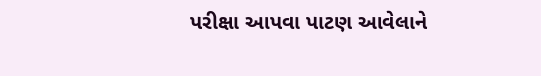પરીક્ષા આપવા પાટણ આવેલાને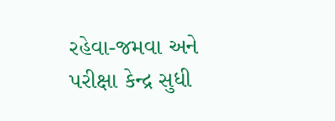રહેવા-જમવા અને પરીક્ષા કેન્દ્ર સુધી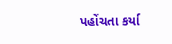પહોંચતા કર્યા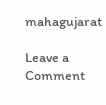mahagujarat

Leave a Comment